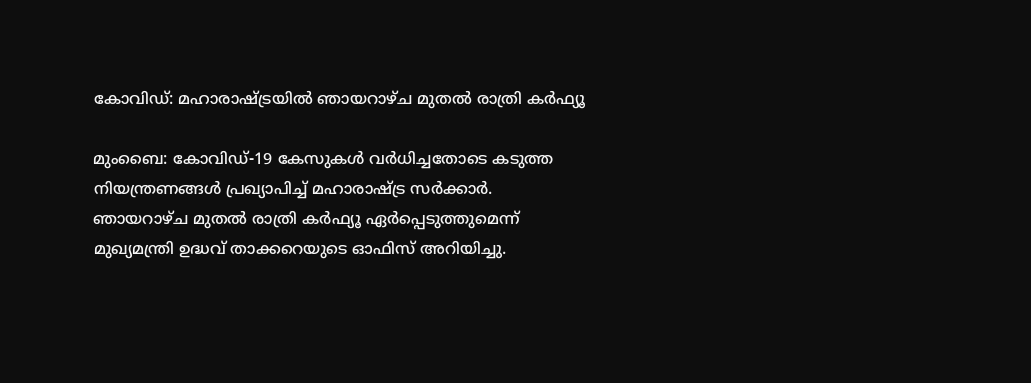കോവിഡ്: മഹാരാഷ്ട്രയില്‍ ഞായറാഴ്ച മുതല്‍ രാത്രി കര്‍ഫ്യൂ

മുംബൈ: കോവിഡ്-19 കേസുകള്‍ വര്‍ധിച്ചതോടെ കടുത്ത നിയന്ത്രണങ്ങള്‍ പ്രഖ്യാപിച്ച് മഹാരാഷ്ട്ര സര്‍ക്കാര്‍. ഞായറാഴ്ച മുതല്‍ രാത്രി കര്‍ഫ്യൂ ഏര്‍പ്പെടുത്തുമെന്ന് മുഖ്യമന്ത്രി ഉദ്ധവ് താക്കറെയുടെ ഓഫിസ് അറിയിച്ചു.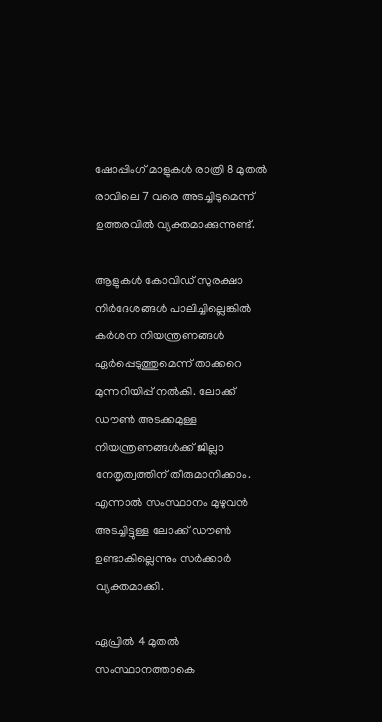ഷോപ്പിംഗ് മാളുകള്‍ രാത്രി 8 മുതല്‍ രാവിലെ 7 വരെ അടച്ചിടുമെന്ന് ഉത്തരവില്‍ വ്യക്തമാക്കുന്നുണ്ട്.

ആളുകള്‍ കോവിഡ് സുരക്ഷാ നിര്‍ദേശങ്ങള്‍ പാലിച്ചില്ലെങ്കില്‍ കര്‍ശന നിയന്ത്രണങ്ങള്‍ ഏര്‍പ്പെടുത്തുമെന്ന് താക്കറെ മുന്നറിയിപ്പ് നല്‍കി. ലോക്ക് ഡൗണ്‍ അടക്കമുള്ള നിയന്ത്രണങ്ങള്‍ക്ക് ജില്ലാ നേതൃത്വത്തിന് തീരുമാനിക്കാം. എന്നാല്‍ സംസ്ഥാനം മുഴുവന്‍ അടച്ചിട്ടുള്ള ലോക്ക് ഡൗണ്‍ ഉണ്ടാകില്ലെന്നും സര്‍ക്കാര്‍ വ്യക്തമാക്കി.

ഏപ്രില്‍ 4 മുതല്‍ സംസ്ഥാനത്താകെ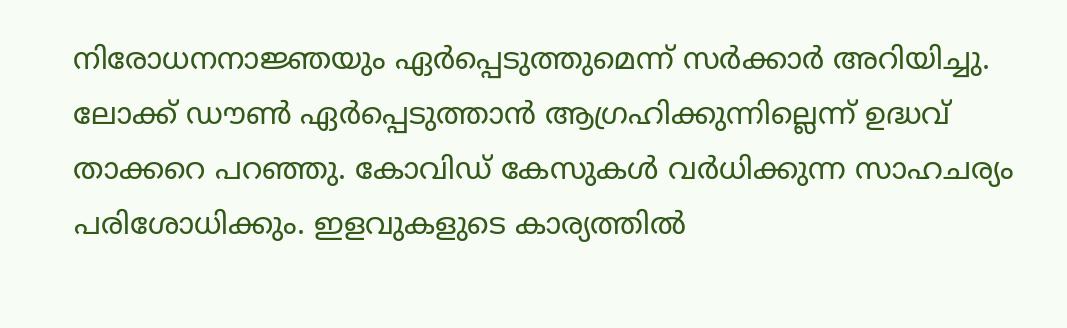നിരോധനനാജ്ഞയും ഏര്‍പ്പെടുത്തുമെന്ന് സര്‍ക്കാര്‍ അറിയിച്ചു. ലോക്ക് ഡൗണ്‍ ഏര്‍പ്പെടുത്താന്‍ ആഗ്രഹിക്കുന്നില്ലെന്ന് ഉദ്ധവ് താക്കറെ പറഞ്ഞു. കോവിഡ് കേസുകള്‍ വര്‍ധിക്കുന്ന സാഹചര്യം പരിശോധിക്കും. ഇളവുകളുടെ കാര്യത്തില്‍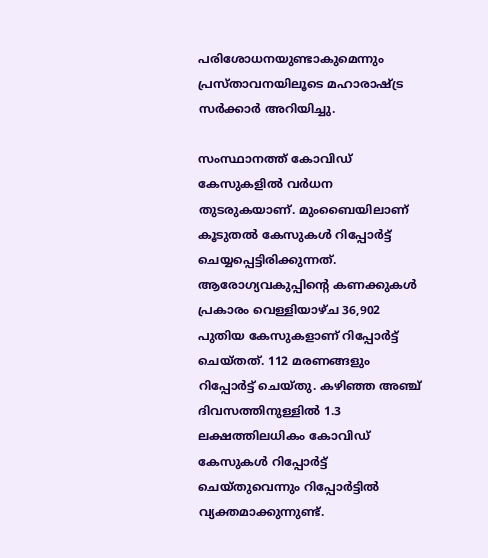പരിശോധനയുണ്ടാകുമെന്നും പ്രസ്താവനയിലൂടെ മഹാരാഷ്ട്ര സര്‍ക്കാര്‍ അറിയിച്ചു.

സംസ്ഥാനത്ത് കോവിഡ് കേസുകളില്‍ വര്‍ധന തുടരുകയാണ്. മുംബൈയിലാണ് കൂടുതല്‍ കേസുകള്‍ റിപ്പോര്‍ട്ട് ചെയ്യപ്പെട്ടിരിക്കുന്നത്. ആരോഗ്യവകുപ്പിന്റെ കണക്കുകള്‍ പ്രകാരം വെള്ളിയാഴ്ച 36,902 പുതിയ കേസുകളാണ് റിപ്പോര്‍ട്ട് ചെയ്തത്. 112 മരണങ്ങളും റിപ്പോര്‍ട്ട് ചെയ്തു. കഴിഞ്ഞ അഞ്ച് ദിവസത്തിനുള്ളില്‍ 1.3 ലക്ഷത്തിലധികം കോവിഡ് കേസുകള്‍ റിപ്പോര്‍ട്ട് ചെയ്തുവെന്നും റിപ്പോര്‍ട്ടില്‍ വ്യക്തമാക്കുന്നുണ്ട്.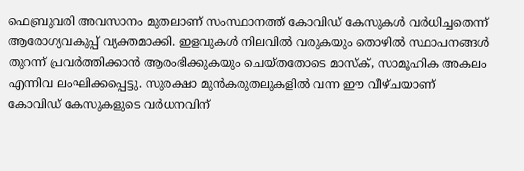ഫെബ്രുവരി അവസാനം മുതലാണ് സംസ്ഥാനത്ത് കോവിഡ് കേസുകള്‍ വര്‍ധിച്ചതെന്ന് ആരോഗ്യവകുപ്പ് വ്യക്തമാക്കി. ഇളവുകള്‍ നിലവില്‍ വരുകയും തൊഴില്‍ സ്ഥാപനങ്ങള്‍ തുറന്ന് പ്രവര്‍ത്തിക്കാന്‍ ആരംഭിക്കുകയും ചെയ്തതോടെ മാസ്‌ക്, സാമൂഹിക അകലം എന്നിവ ലംഘിക്കപ്പെട്ടു. സുരക്ഷാ മുന്‍കരുതലുകളില്‍ വന്ന ഈ വീഴ്ചയാണ് കോവിഡ് കേസുകളുടെ വര്‍ധനവിന്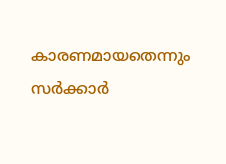കാരണമായതെന്നും സര്‍ക്കാര്‍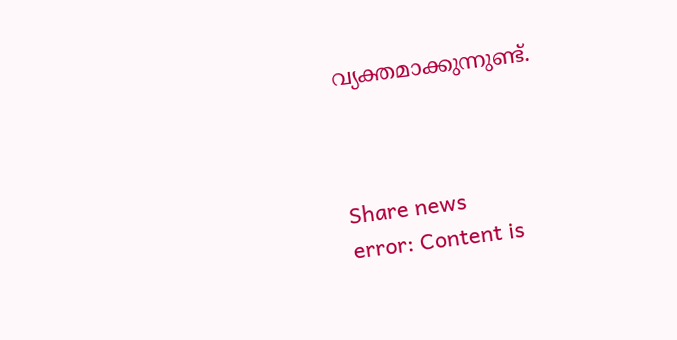വ്യക്തമാക്കുന്നുണ്ട്.



Share news
error: Content is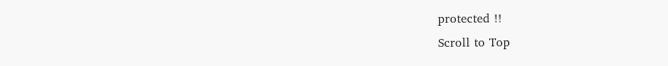protected !!
Scroll to Top